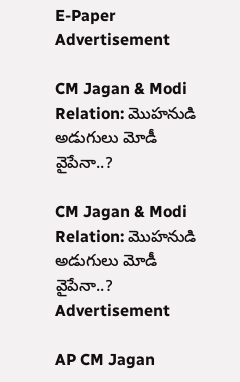E-Paper
Advertisement

CM Jagan & Modi Relation: మొహనుడి అడుగులు మోడీ వైపేనా..?

CM Jagan & Modi Relation: మొహనుడి అడుగులు మోడీ వైపేనా..?
Advertisement

AP CM Jagan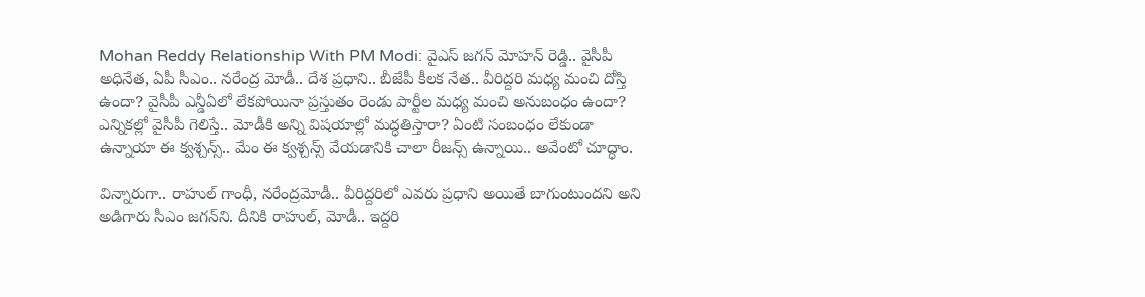Mohan Reddy Relationship With PM Modi: వైఎస్ జగన్ మోహన్ రెడ్డి.. వైసీపీ అధినేత, ఏపీ సీఎం.. నరేంద్ర మోడీ.. దేశ ప్రధాని.. బీజేపీ కీలక నేత.. వీరిద్దరి మధ్య మంచి దోస్తి ఉందా? వైసీపీ ఎన్డీఏలో లేకపోయినా ప్రస్తుతం రెండు పార్టీల మధ్య మంచి అనుబంధం ఉందా? ఎన్నికల్లో వైసీపీ గెలిస్తే.. మోడీకి అన్ని విషయాల్లో మద్ధతిస్తారా? ఏంటి సంబంధం లేకుండా ఉన్నాయా ఈ క్వశ్చన్స్.. మేం ఈ క్వశ్చన్స్ వేయడానికి చాలా రీజన్స్ ఉన్నాయి.. అవేంటో చూద్ధాం.

విన్నారుగా.. రాహుల్ గాంధీ, నరేంద్రమోడీ.. వీరిద్దరిలో ఎవరు ప్రధాని అయితే బాగుంటుందని అని అడిగారు సీఎం జగన్‌ని. దీనికి రాహుల్‌, మోడీ.. ఇద్దరి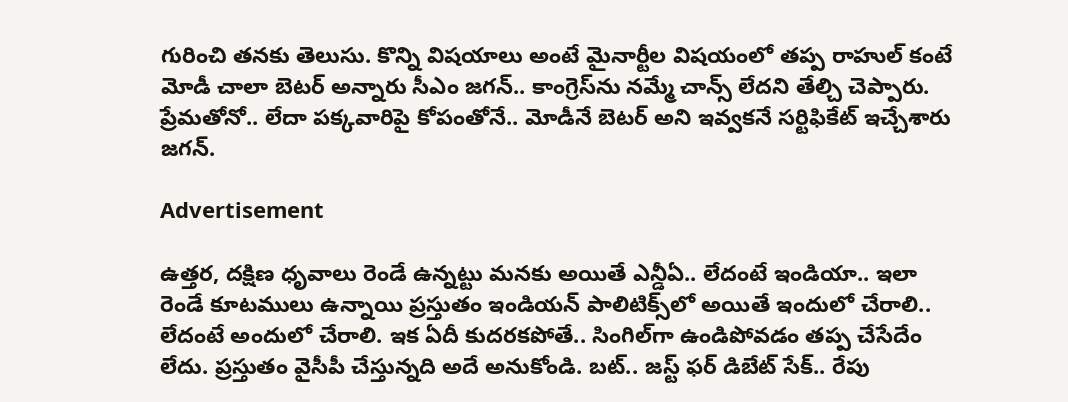గురించి తనకు తెలుసు. కొన్ని విషయాలు అంటే మైనార్టీల విషయంలో తప్ప రాహుల్ కంటే మోడీ చాలా బెటర్ అన్నారు సీఎం జగన్.. కాంగ్రెస్‌ను నమ్మే చాన్స్‌ లేదని తేల్చి చెప్పారు. ప్రేమతోనో.. లేదా పక్కవారిపై కోపంతోనే.. మోడీనే బెటర్ అని ఇవ్వకనే సర్టిఫికేట్ ఇచ్చేశారు జగన్.

Advertisement

ఉత్తర, దక్షిణ ధృవాలు రెండే ఉన్నట్టు మనకు అయితే ఎన్డీఏ.. లేదంటే ఇండియా.. ఇలా రెండే కూటములు ఉన్నాయి ప్రస్తుతం ఇండియన్ పాలిటిక్స్‌లో అయితే ఇందులో చేరాలి.. లేదంటే అందులో చేరాలి. ఇక ఏదీ కుదరకపోతే.. సింగిల్‌గా ఉండిపోవడం తప్ప చేసేదేం లేదు. ప్రస్తుతం వైసీపీ చేస్తున్నది అదే అనుకోండి. బట్.. జస్ట్‌ ఫర్ డిబేట్ సేక్.. రేపు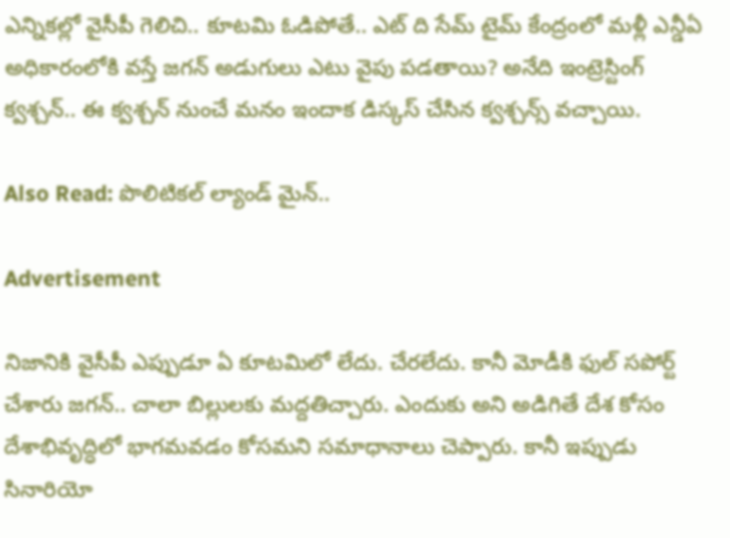ఎన్నికల్లో వైసీపీ గెలిచి.. కూటమి ఓడిపోతే.. ఎట్ ది సేమ్ టైమ్ కేంద్రంలో మళ్లీ ఎన్డీఏ అధికారంలోకి వస్తే జగన్ అడుగులు ఎటు వైపు పడతాయి? అనేది ఇంట్రెస్టింగ్‌ క్వశ్చన్.. ఈ క్వశ్చన్‌ నుంచే మనం ఇందాక డిస్కస్ చేసిన క్వశ్చన్స్ వచ్చాయి.

Also Read: పొలిటికల్ ల్యాండ్‌ మైన్..

Advertisement

నిజానికి వైసీపీ ఎప్పుడూ ఏ కూటమిలో లేదు. చేరలేదు. కానీ మోడీకి ఫుల్ సపోర్ట్ చేశారు జగన్.. చాలా బిల్లులకు మద్దతిచ్చారు. ఎందుకు అని అడిగితే దేశ కోసం దేశాభివృద్ధిలో భాగమవడం కోసమని సమాధానాలు చెప్పారు. కానీ ఇప్పుడు సినారియో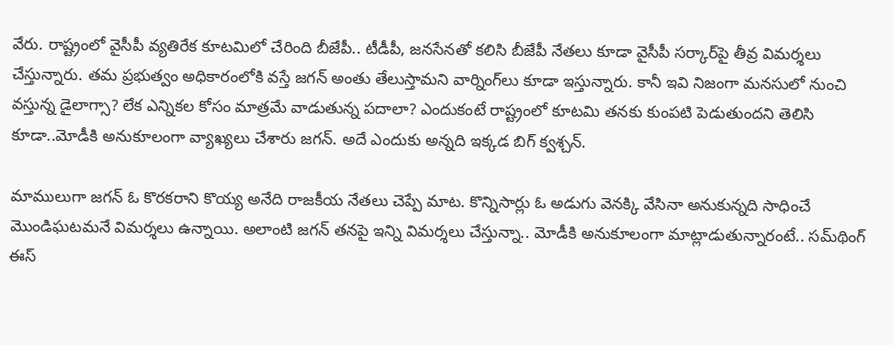వేరు. రాష్ట్రంలో వైసీపీ వ్యతిరేక కూటమిలో చేరింది బీజేపీ.. టీడీపీ, జనసేనతో కలిసి బీజేపీ నేతలు కూడా వైసీపీ సర్కార్‌పై తీవ్ర విమర్శలు చేస్తున్నారు. తమ ప్రభుత్వం అధికారంలోకి వస్తే జగన్ అంతు తేలుస్తామని వార్నింగ్‌లు కూడా ఇస్తున్నారు. కానీ ఇవి నిజంగా మనసులో నుంచి వస్తున్న డైలాగ్సా? లేక ఎన్నికల కోసం మాత్రమే వాడుతున్న పదాలా? ఎందుకంటే రాష్ట్రంలో కూటమి తనకు కుంపటి పెడుతుందని తెలిసి కూడా..మోడీకి అనుకూలంగా వ్యాఖ్యలు చేశారు జగన్. అదే ఎందుకు అన్నది ఇక్కడ బిగ్ క్వశ్చన్.

మాములుగా జగన్‌ ఓ కొరకరాని కొయ్య అనేది రాజకీయ నేతలు చెప్పే మాట. కొన్నిసార్లు ఓ అడుగు వెనక్కి వేసినా అనుకున్నది సాధించే మొండిఘటమనే విమర్శలు ఉన్నాయి. అలాంటి జగన్‌ తనపై ఇన్ని విమర్శలు చేస్తున్నా.. మోడీకి అనుకూలంగా మాట్లాడుతున్నారంటే.. సమ్‌థింగ్ ఈస్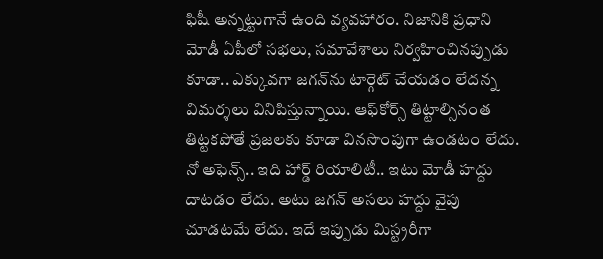ఫిషీ అన్నట్టుగానే ఉంది వ్యవహారం. నిజానికి ప్రధాని మోడీ ఏపీలో సభలు, సమావేశాలు నిర్వహించినప్పుడు కూడా.. ఎక్కువగా జగన్‌ను టార్గెట్ చేయడం లేదన్న విమర్శలు వినిపిస్తున్నాయి. ఆఫ్‌కోర్స్‌ తిట్టాల్సినంత తిట్టకపోతే ప్రజలకు కూడా వినసొంపుగా ఉండటం లేదు. నో అఫెన్స్.. ఇది హార్డ్ రియాలిటీ.. ఇటు మోడీ హద్దు దాటడం లేదు. అటు జగన్ అసలు హద్దు వైపు చూడటమే లేదు. ఇదే ఇప్పుడు మిస్ట్రరీగా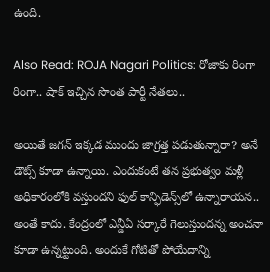ఉంది.

Also Read: ROJA Nagari Politics: రోజాకు రింగా రింగా.. షాక్ ఇచ్చిన సొంత పార్టీ నేతలు..

అయితే జగన్ ఇక్కడ ముందు జాగ్రత్త పడుతున్నారా? అనే డౌట్స్ కూడా ఉన్నాయి. ఎందుకంటే తన ప్రభుత్వం మళ్లీ అధికారంలోకి వస్తుందని ఫుల్ కాన్ఫిడెన్స్‌లో ఉన్నారాయన.. అంతే కాదు. కేంద్రంలో ఎన్డీఏ సర్కారే గెలుస్తుందన్న అంచనా కూడా ఉన్నట్టుంది. అందుకే గోటితో పోయేదాన్ని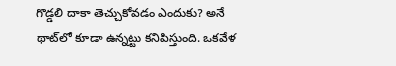గొడ్డలి దాకా తెచ్చుకోవడం ఎందుకు? అనే థాట్‌లో కూడా ఉన్నట్టు కనిపిస్తుంది. ఒకవేళ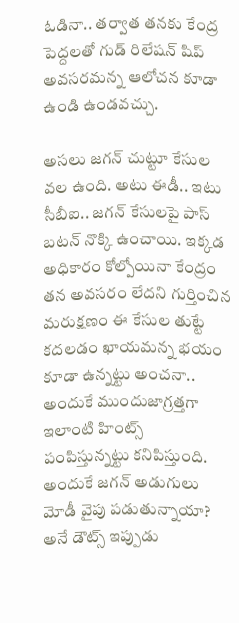ఓడినా.. తర్వాత తనకు కేంద్ర పెద్దలతో గుడ్ రిలేషన్ షిప్‌ అవసరమన్న ఆలోచన కూడా ఉండి ఉండవచ్చు.

అసలు జగన్ చుట్టూ కేసుల వల ఉంది. అటు ఈడీ.. ఇటు సీబీఐ.. జగన్‌ కేసులపై పాస్‌ బటన్ నొక్కి ఉంచాయి. ఇక్కడ అధికారం కోల్పోయినా కేంద్రం తన అవసరం లేదని గుర్తించిన మరుక్షణం ఈ కేసుల తుట్టే కదలడం ఖాయమన్న భయం కూడా ఉన్నట్టు అంచనా.. అందుకే ముందుజాగ్రత్తగా ఇలాంటి హింట్స్ పంపిస్తున్నట్టు కనిపిస్తుంది. అందుకే జగన్ అడుగులు మోడీ వైపు పడుతున్నాయా? అనే డౌట్స్ ఇప్పుడు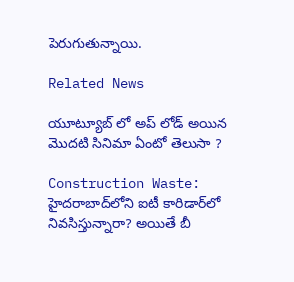పెరుగుతున్నాయి.

Related News

యూట్యూబ్ లో అప్ లోడ్ అయిన మొదటి సినిమా ఏంటో తెలుసా ?

Construction Waste: హైదరాబాద్‌లోని ఐటీ కారిడార్‌లో నివసిస్తున్నారా? అయితే బీ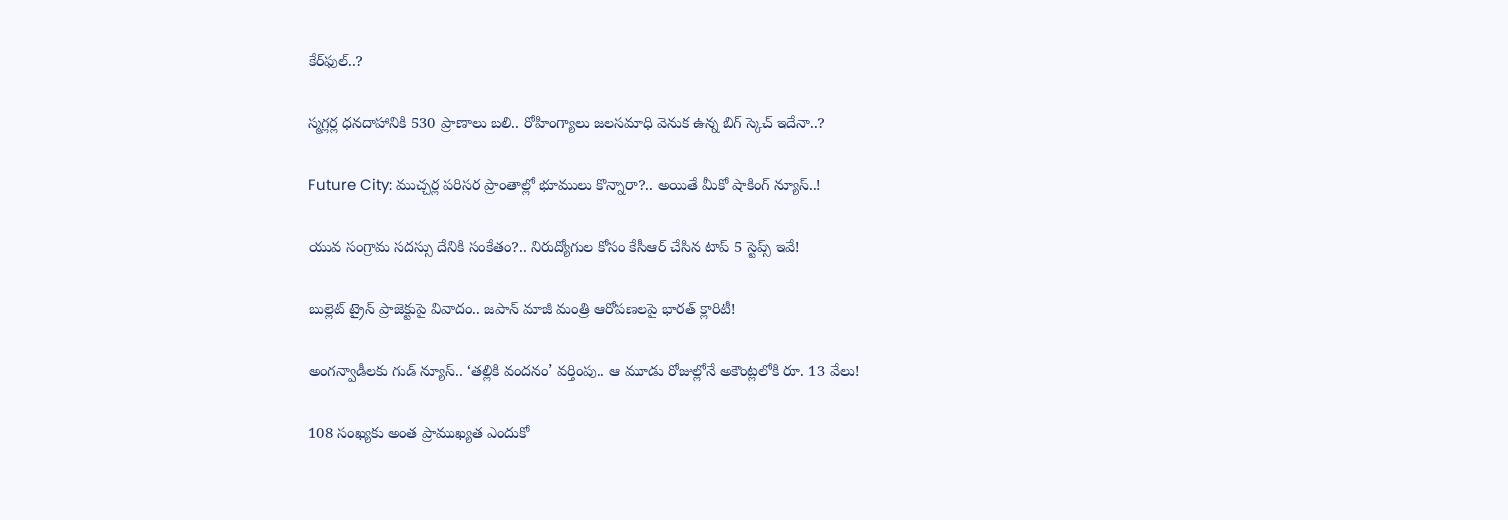కేర్‌ఫుల్..?

స్మగ్లర్ల ధనదాహానికి 530 ప్రాణాలు బలి.. రోహింగ్యాలు జలసమాధి వెనుక ఉన్న బిగ్ స్కెచ్ ఇదేనా..?

Future City: ముచ్చర్ల పరిసర ప్రాంతాల్లో భూములు కొన్నారా?.. అయితే మీకో షాకింగ్ న్యూస్..!

యువ సంగ్రామ సదస్సు దేనికి సంకేతం?.. నిరుద్యోగుల కోసం కేసీఆర్ చేసిన టాప్ 5 స్టెప్స్ ఇవే!

బుల్లెట్ ట్రైన్ ప్రాజెక్టుపై వివాదం.. జపాన్ మాజీ మంత్రి ఆరోపణలపై భారత్ క్లారిటీ!

అంగన్వాడీలకు గుడ్ న్యూస్.. ‘తల్లికి వందనం’ వర్తింపు.. ఆ మూడు రోజుల్లోనే అకౌంట్లలోకి రూ. 13 వేలు!

108 సంఖ్యకు అంత ప్రాముఖ్యత ఎందుకో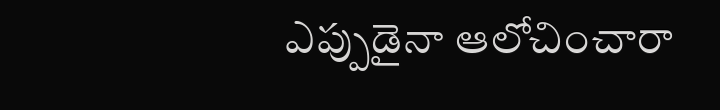ఎప్పుడైనా ఆలోచించారా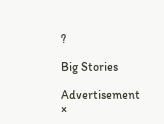?

Big Stories

Advertisement
×